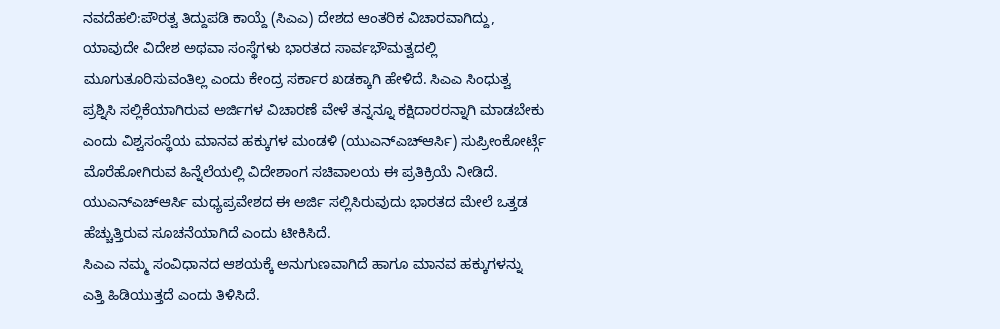ನವದೆಹಲಿ:ಪೌರತ್ವ ತಿದ್ದುಪಡಿ ಕಾಯ್ದೆ (ಸಿಎಎ) ದೇಶದ ಆಂತರಿಕ ವಿಚಾರವಾಗಿದ್ದು, ಯಾವುದೇ ವಿದೇಶ ಅಥವಾ ಸಂಸ್ಥೆಗಳು ಭಾರತದ ಸಾರ್ವಭೌಮತ್ವದಲ್ಲಿ ಮೂಗುತೂರಿಸುವಂತಿಲ್ಲ ಎಂದು ಕೇಂದ್ರ ಸರ್ಕಾರ ಖಡಕ್ಕಾಗಿ ಹೇಳಿದೆ. ಸಿಎಎ ಸಿಂಧುತ್ವ ಪ್ರಶ್ನಿಸಿ ಸಲ್ಲಿಕೆಯಾಗಿರುವ ಅರ್ಜಿಗಳ ವಿಚಾರಣೆ ವೇಳೆ ತನ್ನನ್ನೂ ಕಕ್ಷಿದಾರರನ್ನಾಗಿ ಮಾಡಬೇಕು ಎಂದು ವಿಶ್ವಸಂಸ್ಥೆಯ ಮಾನವ ಹಕ್ಕುಗಳ ಮಂಡಳಿ (ಯುಎನ್ಎಚ್ಆರ್ಸಿ) ಸುಪ್ರೀಂಕೋರ್ಟ್ಗೆ ಮೊರೆಹೋಗಿರುವ ಹಿನ್ನೆಲೆಯಲ್ಲಿ ವಿದೇಶಾಂಗ ಸಚಿವಾಲಯ ಈ ಪ್ರತಿಕ್ರಿಯೆ ನೀಡಿದೆ. ಯುಎನ್ಎಚ್ಆರ್ಸಿ ಮಧ್ಯಪ್ರವೇಶದ ಈ ಅರ್ಜಿ ಸಲ್ಲಿಸಿರುವುದು ಭಾರತದ ಮೇಲೆ ಒತ್ತಡ ಹೆಚ್ಚುತ್ತಿರುವ ಸೂಚನೆಯಾಗಿದೆ ಎಂದು ಟೀಕಿಸಿದೆ.
ಸಿಎಎ ನಮ್ಮ ಸಂವಿಧಾನದ ಆಶಯಕ್ಕೆ ಅನುಗುಣವಾಗಿದೆ ಹಾಗೂ ಮಾನವ ಹಕ್ಕುಗಳನ್ನು ಎತ್ತಿ ಹಿಡಿಯುತ್ತದೆ ಎಂದು ತಿಳಿಸಿದೆ.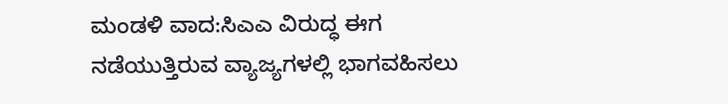ಮಂಡಳಿ ವಾದ:ಸಿಎಎ ವಿರುದ್ಧ ಈಗ ನಡೆಯುತ್ತಿರುವ ವ್ಯಾಜ್ಯಗಳಲ್ಲಿ ಭಾಗವಹಿಸಲು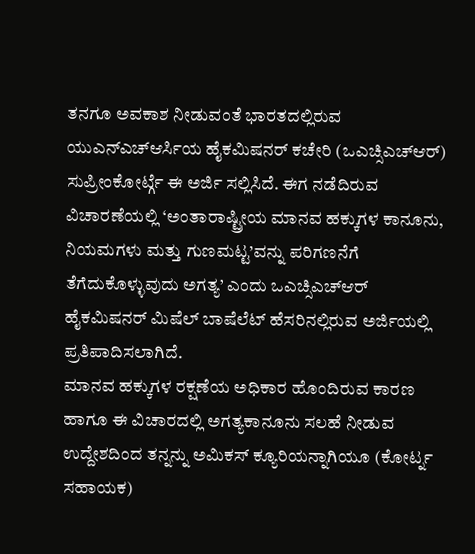ತನಗೂ ಅವಕಾಶ ನೀಡುವಂತೆ ಭಾರತದಲ್ಲಿರುವ ಯುಎನ್ಎಚ್ಆರ್ಸಿಯ ಹೈಕಮಿಷನರ್ ಕಚೇರಿ (ಒಎಚ್ಸಿಎಚ್ಆರ್) ಸುಪ್ರೀಂಕೋರ್ಟ್ಗೆ ಈ ಅರ್ಜಿ ಸಲ್ಲಿಸಿದೆ. ಈಗ ನಡೆದಿರುವ ವಿಚಾರಣೆಯಲ್ಲಿ ‘ಅಂತಾರಾಷ್ಟ್ರೀಯ ಮಾನವ ಹಕ್ಕುಗಳ ಕಾನೂನು, ನಿಯಮಗಳು ಮತ್ತು ಗುಣಮಟ್ಟ’ವನ್ನು ಪರಿಗಣನೆಗೆ ತೆಗೆದುಕೊಳ್ಳುವುದು ಅಗತ್ಯ’ ಎಂದು ಒಎಚ್ಸಿಎಚ್ಆರ್ ಹೈಕಮಿಷನರ್ ಮಿಷೆಲ್ ಬಾಷೆಲೆಟ್ ಹೆಸರಿನಲ್ಲಿರುವ ಅರ್ಜಿಯಲ್ಲಿ ಪ್ರತಿಪಾದಿಸಲಾಗಿದೆ.
ಮಾನವ ಹಕ್ಕುಗಳ ರಕ್ಷಣೆಯ ಅಧಿಕಾರ ಹೊಂದಿರುವ ಕಾರಣ ಹಾಗೂ ಈ ವಿಚಾರದಲ್ಲಿ ಅಗತ್ಯಕಾನೂನು ಸಲಹೆ ನೀಡುವ ಉದ್ದೇಶದಿಂದ ತನ್ನನ್ನು ಅಮಿಕಸ್ ಕ್ಯೂರಿಯನ್ನಾಗಿಯೂ (ಕೋರ್ಟ್ನ ಸಹಾಯಕ)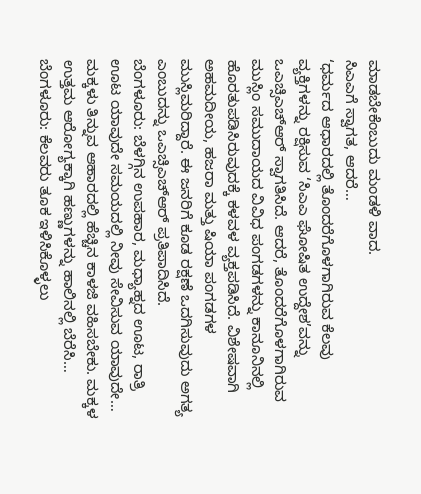ಮಾಡಬೇಕೆಂಬುದು ಮಂಡಳಿ ವಾದ.
ಸಿಎಎಗೆ ಸ್ವಾಗತ, ಆದರೆ…
‘ಧರ್ಮದ ಆಧಾರದಲ್ಲಿ ತೊಂದರೆಗೊಳಗಾಗಿರುವ ಕೆಲವು ವ್ಯಕ್ತಿಗಳನ್ನು ರಕ್ಷಿಸುವ ‘ಸಿಎಎ ಘೋಷಿತ ಉದ್ದೇಶ’ವನ್ನು ಒಎಚ್ಸಿಎಚ್ಆರ್ ಸ್ವಾಗತಿಸಿದೆ. ಆದರೆ, ತೊಂದರೆಗೊಳಗಾಗಿರುವ ಮುಸ್ಲಿಂ ಸಮುದಾಯದ ವಿವಿಧ ಪಂಗಡಗಳನ್ನು ಕಾನೂನಿನಲ್ಲಿ ಹೊರತುಪಡಿಸಿರುವುದಕ್ಕೆ ಕಳವಳ ವ್ಯಕ್ತಪಡಿಸಿದೆ. ವಿಶೇಷವಾಗಿ ಅಹಮದೀಯ, ಹಜರಾ ಮತ್ತು ಷಿಯಾ ಪಂಗಡಗಳ ಮುಸ್ಲಿಮರಿದ್ದಾರೆ. ಈ ಜನರಿಗೆ ಕೂಡ ರಕ್ಷಣೆ ಒದಗಿಸುವುದು ಅಗತ್ಯ ಎಂಬುದನ್ನು ಒಎಚ್ಸಿಎಚ್ಆರ್ ಪ್ರತಿಪಾದಿಸಿದೆ.
ಬೆಂಗಳೂರು: ಬೆಳಗ್ಗಿನ ಉಪಹಾರ, ಮಧ್ಯಾಹ್ನದ ಊಟ, ರಾತ್ರಿ ಊಟ ಯಾವುದೇ ಸಮಯದಲ್ಲಿ ನೀವು ಸೇವಿಸುವ ಯಾವುದೇ…
ಮಕ್ಕಳು ತಿನ್ನುವ ಆಹಾರದಲ್ಲಿ ಹೆಚ್ಚಿನ ಕಾಳಜಿ ವಹಿಸಬೇಕು. ಮಕ್ಕಳ ಉತ್ತಮ ಆರೋಗ್ಯಕ್ಕಾಗಿ ಹಣ್ಣುಗಳನ್ನು ಹಾಲಿನಲ್ಲಿ ಬೆರೆಸಿ…
ಬೆಂಗಳೂರು: ಕೆಲವರು ತೂಕ ಇಳಿಸಿಕೊಳ್ಳಲು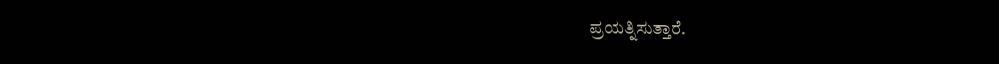ಪ್ರಯತ್ನಿಸುತ್ತಾರೆ.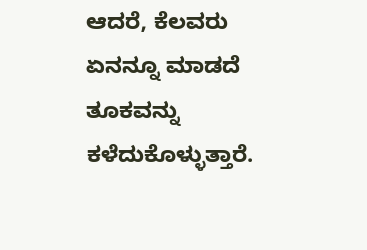ಆದರೆ, ಕೆಲವರು ಏನನ್ನೂ ಮಾಡದೆ ತೂಕವನ್ನು ಕಳೆದುಕೊಳ್ಳುತ್ತಾರೆ.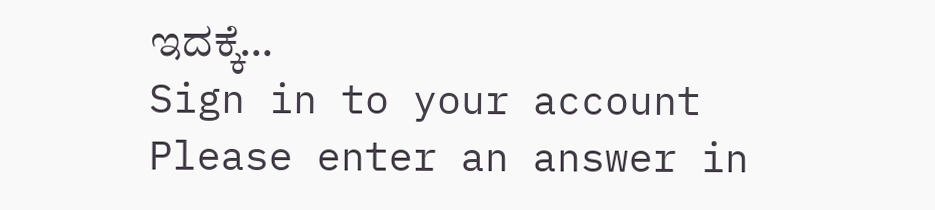ಇದಕ್ಕೆ…
Sign in to your account
Please enter an answer in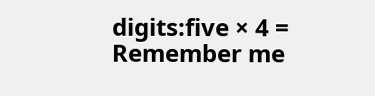digits:five × 4 =
Remember me